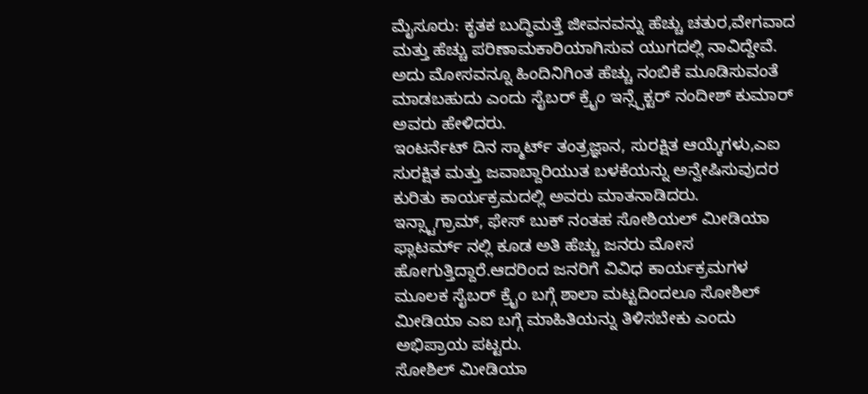ಮೈಸೂರು: ಕೃತಕ ಬುದ್ಧಿಮತ್ತೆ ಜೀವನವನ್ನು ಹೆಚ್ಚು ಚತುರ,ವೇಗವಾದ ಮತ್ತು ಹೆಚ್ಚು ಪರಿಣಾಮಕಾರಿಯಾಗಿಸುವ ಯುಗದಲ್ಲಿ ನಾವಿದ್ದೇವೆ. ಅದು ಮೋಸವನ್ನೂ ಹಿಂದಿನಿಗಿಂತ ಹೆಚ್ಚು ನಂಬಿಕೆ ಮೂಡಿಸುವಂತೆ ಮಾಡಬಹುದು ಎಂದು ಸೈಬರ್ ಕ್ರೈಂ ಇನ್ಸ್ಪೆಕ್ಟರ್ ನಂದೀಶ್ ಕುಮಾರ್ ಅವರು ಹೇಳಿದರು.
ಇಂಟರ್ನೆಟ್ ದಿನ ಸ್ಮಾರ್ಟ್ ತಂತ್ರಜ್ಞಾನ, ಸುರಕ್ಷಿತ ಆಯ್ಕೆಗಳು,ಎಐ ಸುರಕ್ಷಿತ ಮತ್ತು ಜವಾಬ್ದಾರಿಯುತ ಬಳಕೆಯನ್ನು ಅನ್ವೇಷಿಸುವುದರ ಕುರಿತು ಕಾರ್ಯಕ್ರಮದಲ್ಲಿ ಅವರು ಮಾತನಾಡಿದರು.
ಇನ್ಸ್ಟಾಗ್ರಾಮ್, ಫೇಸ್ ಬುಕ್ ನಂತಹ ಸೋಶಿಯಲ್ ಮೀಡಿಯಾ ಫ್ಲಾಟರ್ಮ್ ನಲ್ಲಿ ಕೂಡ ಅತಿ ಹೆಚ್ಚು ಜನರು ಮೋಸ ಹೋಗುತ್ತಿದ್ದಾರೆ.ಆದರಿಂದ ಜನರಿಗೆ ವಿವಿಧ ಕಾರ್ಯಕ್ರಮಗಳ ಮೂಲಕ ಸೈಬರ್ ಕ್ರೈಂ ಬಗ್ಗೆ ಶಾಲಾ ಮಟ್ಟದಿಂದಲೂ ಸೋಶಿಲ್ ಮೀಡಿಯಾ ಎಐ ಬಗ್ಗೆ ಮಾಹಿತಿಯನ್ನು ತಿಳಿಸಬೇಕು ಎಂದು ಅಭಿಪ್ರಾಯ ಪಟ್ಟರು.
ಸೋಶಿಲ್ ಮೀಡಿಯಾ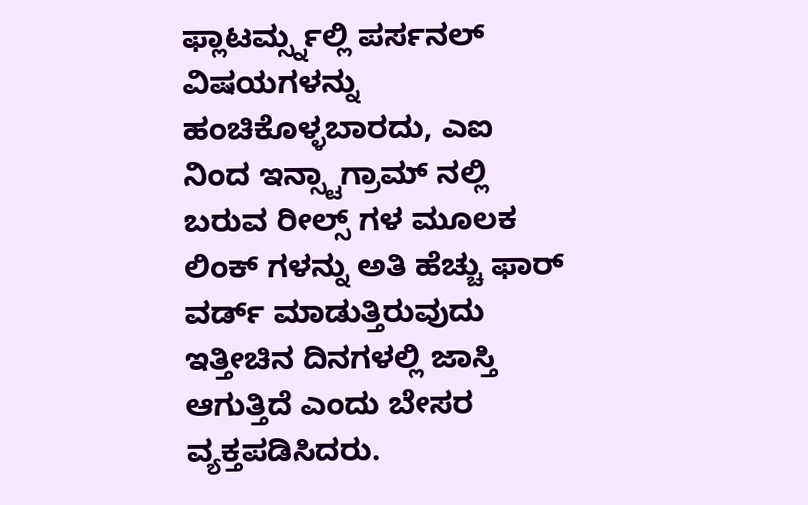ಫ್ಲಾಟರ್ಮ್ಸ್ನಲ್ಲಿ ಪರ್ಸನಲ್ ವಿಷಯಗಳನ್ನು ಹಂಚಿಕೊಳ್ಳಬಾರದು, ಎಐ ನಿಂದ ಇನ್ಸ್ಟಾಗ್ರಾಮ್ ನಲ್ಲಿ ಬರುವ ರೀಲ್ಸ್ ಗಳ ಮೂಲಕ ಲಿಂಕ್ ಗಳನ್ನು ಅತಿ ಹೆಚ್ಚು ಫಾರ್ ವರ್ಡ್ ಮಾಡುತ್ತಿರುವುದು ಇತ್ತೀಚಿನ ದಿನಗಳಲ್ಲಿ ಜಾಸ್ತಿ ಆಗುತ್ತಿದೆ ಎಂದು ಬೇಸರ ವ್ಯಕ್ತಪಡಿಸಿದರು.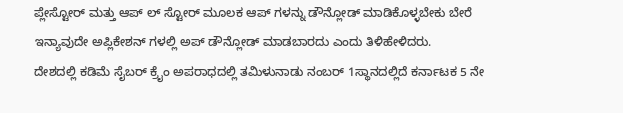ಪ್ಲೇಸ್ಟೋರ್ ಮತ್ತು ಆಪ್ ಲ್ ಸ್ಟೋರ್ ಮೂಲಕ ಆಪ್ ಗಳನ್ನು ಡೌನ್ಲೋಡ್ ಮಾಡಿಕೊಳ್ಳಬೇಕು ಬೇರೆ ಇನ್ಯಾವುದೇ ಅಪ್ಲಿಕೇಶನ್ ಗಳಲ್ಲಿ ಅಪ್ ಡೌನ್ಲೋಡ್ ಮಾಡಬಾರದು ಎಂದು ತಿಳಿಹೇಳಿದರು.
ದೇಶದಲ್ಲಿ ಕಡಿಮೆ ಸೈಬರ್ ಕ್ರೈಂ ಅಪರಾಧದಲ್ಲಿ ತಮಿಳುನಾಡು ನಂಬರ್ 1ಸ್ಥಾನದಲ್ಲಿದೆ ಕರ್ನಾಟಕ 5 ನೇ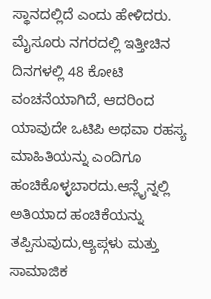ಸ್ಥಾನದಲ್ಲಿದೆ ಎಂದು ಹೇಳಿದರು.
ಮೈಸೂರು ನಗರದಲ್ಲಿ ಇತ್ತೀಚಿನ ದಿನಗಳಲ್ಲಿ 48 ಕೋಟಿ ವಂಚನೆಯಾಗಿದೆ, ಆದರಿಂದ ಯಾವುದೇ ಒಟಿಪಿ ಅಥವಾ ರಹಸ್ಯ ಮಾಹಿತಿಯನ್ನು ಎಂದಿಗೂ ಹಂಚಿಕೊಳ್ಳಬಾರದು.ಆನ್ಲೈನ್ನಲ್ಲಿ ಅತಿಯಾದ ಹಂಚಿಕೆಯನ್ನು ತಪ್ಪಿಸುವುದು,ಆ್ಯಪ್ಗಳು ಮತ್ತು ಸಾಮಾಜಿಕ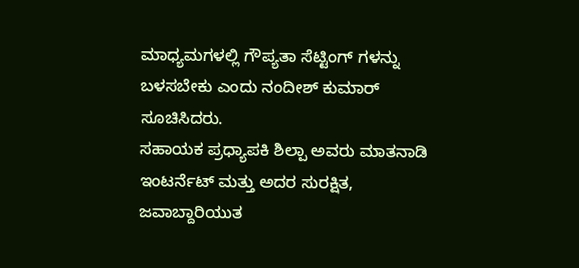ಮಾಧ್ಯಮಗಳಲ್ಲಿ ಗೌಪ್ಯತಾ ಸೆಟ್ಟಿಂಗ್ ಗಳನ್ನು ಬಳಸಬೇಕು ಎಂದು ನಂದೀಶ್ ಕುಮಾರ್
ಸೂಚಿಸಿದರು.
ಸಹಾಯಕ ಪ್ರಧ್ಯಾಪಕಿ ಶಿಲ್ಪಾ ಅವರು ಮಾತನಾಡಿ ಇಂಟರ್ನೆಟ್ ಮತ್ತು ಅದರ ಸುರಕ್ಷಿತ, ಜವಾಬ್ದಾರಿಯುತ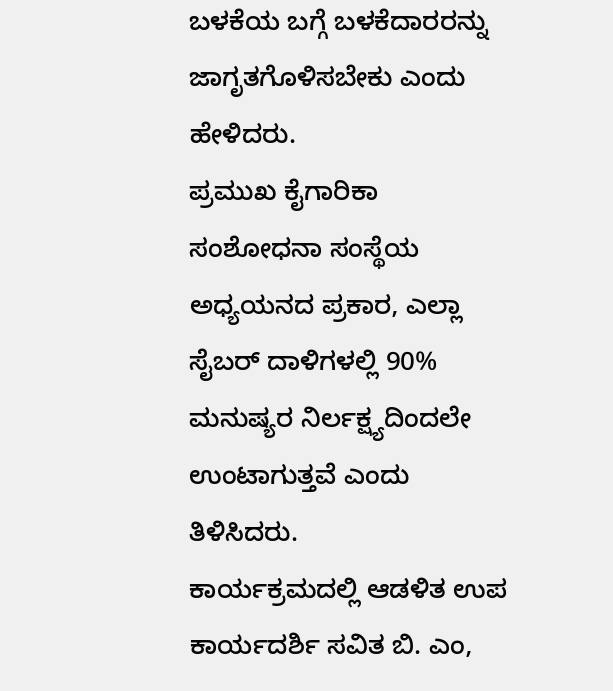ಬಳಕೆಯ ಬಗ್ಗೆ ಬಳಕೆದಾರರನ್ನು ಜಾಗೃತಗೊಳಿಸಬೇಕು ಎಂದು ಹೇಳಿದರು.
ಪ್ರಮುಖ ಕೈಗಾರಿಕಾ ಸಂಶೋಧನಾ ಸಂಸ್ಥೆಯ ಅಧ್ಯಯನದ ಪ್ರಕಾರ, ಎಲ್ಲಾ ಸೈಬರ್ ದಾಳಿಗಳಲ್ಲಿ 90% ಮನುಷ್ಯರ ನಿರ್ಲಕ್ಷ್ಯದಿಂದಲೇ ಉಂಟಾಗುತ್ತವೆ ಎಂದು ತಿಳಿಸಿದರು.
ಕಾರ್ಯಕ್ರಮದಲ್ಲಿ ಆಡಳಿತ ಉಪ ಕಾರ್ಯದರ್ಶಿ ಸವಿತ ಬಿ. ಎಂ,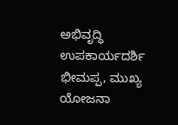ಅಭಿವೃದ್ಧಿ ಉಪಕಾರ್ಯದರ್ಶಿ ಭೀಮಪ್ಪ, ಮುಖ್ಯ ಯೋಜನಾ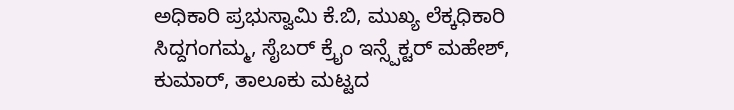ಅಧಿಕಾರಿ ಪ್ರಭುಸ್ವಾಮಿ ಕೆ.ಬಿ, ಮುಖ್ಯ ಲೆಕ್ಕಧಿಕಾರಿ ಸಿದ್ದಗಂಗಮ್ಮ, ಸೈಬರ್ ಕ್ರೈಂ ಇನ್ಸ್ಪೆಕ್ಟರ್ ಮಹೇಶ್, ಕುಮಾರ್, ತಾಲೂಕು ಮಟ್ಟದ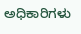ಅಧಿಕಾರಿಗಳು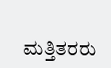ಮತ್ತಿತರರು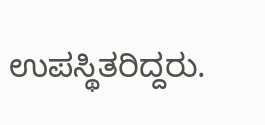ಉಪಸ್ಥಿತರಿದ್ದರು.